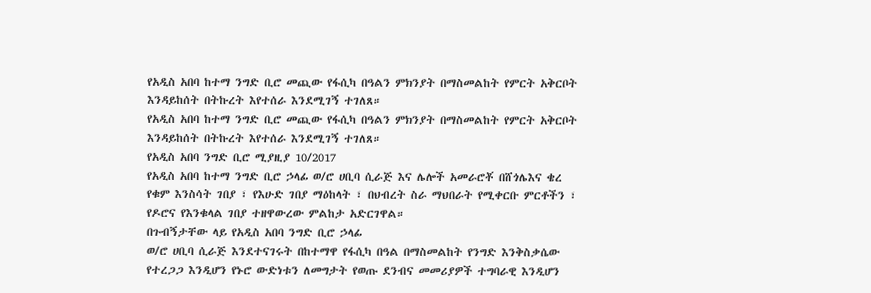የአዲስ አበባ ከተማ ንግድ ቢሮ መጪው የፋሲካ በዓልን ምክንያት በማስመልከት የምርት አቅርቦት እንዳይከሰት በትኩረት እየተሰራ እንደሚገኝ ተገለጸ።
የአዲስ አበባ ከተማ ንግድ ቢሮ መጪው የፋሲካ በዓልን ምክንያት በማስመልከት የምርት አቅርቦት እንዳይከሰት በትኩረት እየተሰራ እንደሚገኝ ተገለጸ።
የአዲስ አበባ ንግድ ቢሮ ሚያዚያ 10/2017
የአዲስ አበባ ከተማ ንግድ ቢሮ ኃላፊ ወ/ሮ ሀቢባ ሲራጅ እና ሌሎች አመራሮቾ በሸጎሌእና ቄረ የቁም እንስሳት ገበያ ፣ የእሁድ ገበያ ማዕከላት ፣ በህብረት ስራ ማህበራት የሚቀርቡ ምርቶችን ፣ የዶሮና የእንቁላል ገበያ ተዘዋውረው ምልከታ አድርገዋል።
በጉብኝታቸው ላይ የአዲስ አበባ ንግድ ቢሮ ኃላፊ
ወ/ሮ ሀቢባ ሲራጅ እንደተናገሩት በከተማዋ የፋሲካ በዓል በማስመልከት የንግድ እንቅስቃሴው የተረጋጋ እንዲሆን የኑሮ ውድነቱን ለመግታት የወጡ ደንብና መመሪያዎች ተግባራዊ እንዲሆን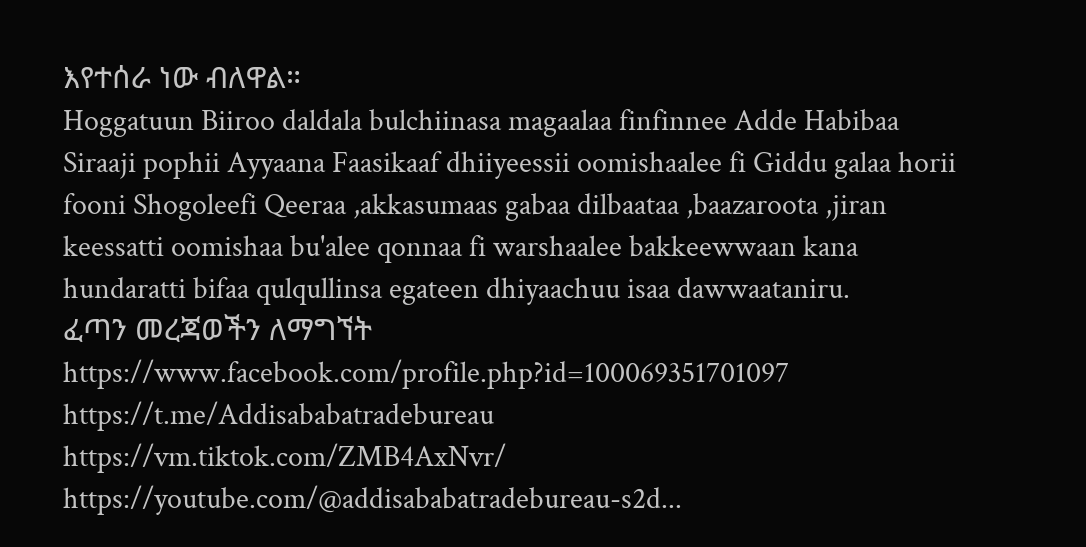እየተሰራ ነው ብለዋል።
Hoggatuun Biiroo daldala bulchiinasa magaalaa finfinnee Adde Habibaa Siraaji pophii Ayyaana Faasikaaf dhiiyeessii oomishaalee fi Giddu galaa horii fooni Shogoleefi Qeeraa ,akkasumaas gabaa dilbaataa ,baazaroota ,jiran keessatti oomishaa bu'alee qonnaa fi warshaalee bakkeewwaan kana hundaratti bifaa qulqullinsa egateen dhiyaachuu isaa dawwaataniru.
ፈጣን መረጃወችን ለማግኘት
https://www.facebook.com/profile.php?id=100069351701097
https://t.me/Addisababatradebureau
https://vm.tiktok.com/ZMB4AxNvr/
https://youtube.com/@addisababatradebureau-s2d...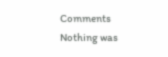Comments
Nothing was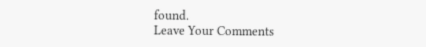found.
Leave Your Comments